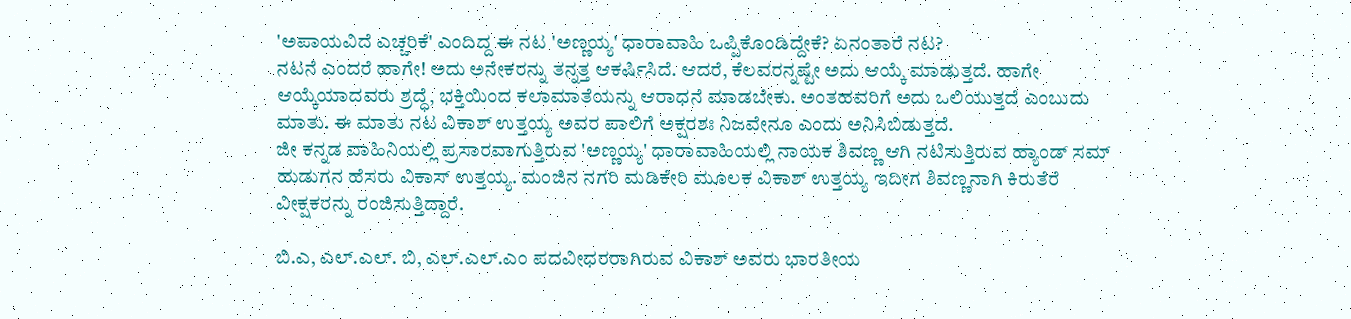'ಅಪಾಯವಿದೆ ಎಚ್ಚರಿಕೆ' ಎಂದಿದ್ದ ಈ ನಟ 'ಅಣ್ಣಯ್ಯ' ಧಾರಾವಾಹಿ ಒಪ್ಪಿಕೊಂಡಿದ್ದೇಕೆ? ಏನಂತಾರೆ ನಟ?
ನಟನೆ ಎಂದರೆ ಹಾಗೇ! ಅದು ಅನೇಕರನ್ನು ತನ್ನತ್ತ ಆಕರ್ಷಿಸಿದೆ. ಆದರೆ, ಕೆಲವರನ್ನಷ್ಟೇ ಅದು ಆಯ್ಕೆ ಮಾಡುತ್ತದೆ. ಹಾಗೇ ಆಯ್ಕೆಯಾದವರು ಶ್ರದ್ಧೆ, ಭಕ್ತಿಯಿಂದ ಕಲಾಮಾತೆಯನ್ನು ಆರಾಧನೆ ಮಾಡಬೇಕು. ಅಂತಹವರಿಗೆ ಅದು ಒಲಿಯುತ್ತದೆ ಎಂಬುದು ಮಾತು. ಈ ಮಾತು ನಟ ವಿಕಾಶ್ ಉತ್ತಯ್ಯ ಅವರ ಪಾಲಿಗೆ ಅಕ್ಷರಶಃ ನಿಜವೇನೂ ಎಂದು ಅನಿಸಿಬಿಡುತ್ತದೆ.
ಜೀ ಕನ್ನಡ ವಾಹಿನಿಯಲ್ಲಿ ಪ್ರಸಾರವಾಗುತ್ತಿರುವ 'ಅಣ್ಣಯ್ಯ' ಧಾರಾವಾಹಿಯಲ್ಲಿ ನಾಯಕ ಶಿವಣ್ಣ ಆಗಿ ನಟಿಸುತ್ತಿರುವ ಹ್ಯಾಂಡ್ ಸಮ್ ಹುಡುಗನ ಹೆಸರು ವಿಕಾಸ್ ಉತ್ತಯ್ಯ. ಮಂಜಿನ ನಗರಿ ಮಡಿಕೇರಿ ಮೂಲಕ ವಿಕಾಶ್ ಉತ್ತಯ್ಯ ಇದೀಗ ಶಿವಣ್ಣನಾಗಿ ಕಿರುತೆರೆ ವೀಕ್ಷಕರನ್ನು ರಂಜಿಸುತ್ತಿದ್ದಾರೆ.

ಬಿ.ಎ, ಎಲ್.ಎಲ್. ಬಿ, ಎಲ್.ಎಲ್.ಎಂ ಪದವೀಧರರಾಗಿರುವ ವಿಕಾಶ್ ಅವರು ಭಾರತೀಯ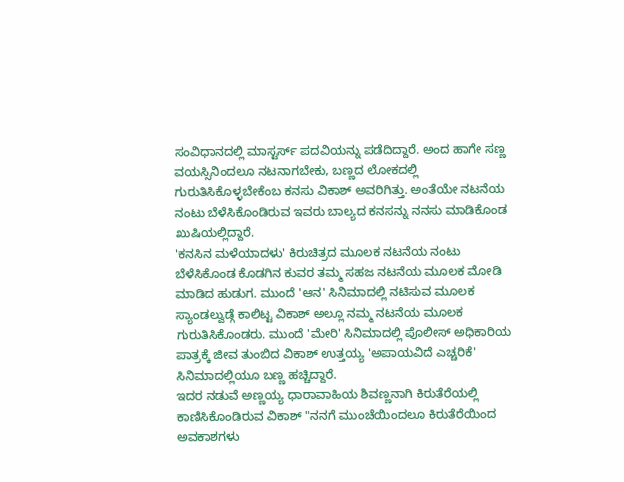ಸಂವಿಧಾನದಲ್ಲಿ ಮಾಸ್ಟರ್ಸ್ ಪದವಿಯನ್ನು ಪಡೆದಿದ್ದಾರೆ. ಅಂದ ಹಾಗೇ ಸಣ್ಣ ವಯಸ್ಸಿನಿಂದಲೂ ನಟನಾಗಬೇಕು, ಬಣ್ಣದ ಲೋಕದಲ್ಲಿ ಗುರುತಿಸಿಕೊಳ್ಳಬೇಕೆಂಬ ಕನಸು ವಿಕಾಶ್ ಅವರಿಗಿತ್ತು. ಅಂತೆಯೇ ನಟನೆಯ ನಂಟು ಬೆಳೆಸಿಕೊಂಡಿರುವ ಇವರು ಬಾಲ್ಯದ ಕನಸನ್ನು ನನಸು ಮಾಡಿಕೊಂಡ ಖುಷಿಯಲ್ಲಿದ್ದಾರೆ.
'ಕನಸಿನ ಮಳೆಯಾದಳು' ಕಿರುಚಿತ್ರದ ಮೂಲಕ ನಟನೆಯ ನಂಟು ಬೆಳೆಸಿಕೊಂಡ ಕೊಡಗಿನ ಕುವರ ತಮ್ಮ ಸಹಜ ನಟನೆಯ ಮೂಲಕ ಮೋಡಿ ಮಾಡಿದ ಹುಡುಗ. ಮುಂದೆ 'ಆನ' ಸಿನಿಮಾದಲ್ಲಿ ನಟಿಸುವ ಮೂಲಕ ಸ್ಯಾಂಡಲ್ವುಡ್ಗೆ ಕಾಲಿಟ್ಟ ವಿಕಾಶ್ ಅಲ್ಲೂ ನಮ್ಮ ನಟನೆಯ ಮೂಲಕ ಗುರುತಿಸಿಕೊಂಡರು. ಮುಂದೆ 'ಮೇರಿ' ಸಿನಿಮಾದಲ್ಲಿ ಪೊಲೀಸ್ ಅಧಿಕಾರಿಯ ಪಾತ್ರಕ್ಕೆ ಜೀವ ತುಂಬಿದ ವಿಕಾಶ್ ಉತ್ತಯ್ಯ 'ಅಪಾಯವಿದೆ ಎಚ್ಚರಿಕೆ' ಸಿನಿಮಾದಲ್ಲಿಯೂ ಬಣ್ಣ ಹಚ್ಚಿದ್ದಾರೆ.
ಇದರ ನಡುವೆ ಅಣ್ಣಯ್ಯ ಧಾರಾವಾಹಿಯ ಶಿವಣ್ಣನಾಗಿ ಕಿರುತೆರೆಯಲ್ಲಿ ಕಾಣಿಸಿಕೊಂಡಿರುವ ವಿಕಾಶ್ "ನನಗೆ ಮುಂಚೆಯಿಂದಲೂ ಕಿರುತೆರೆಯಿಂದ ಅವಕಾಶಗಳು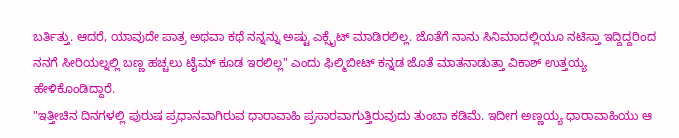ಬರ್ತಿತ್ತು. ಆದರೆ, ಯಾವುದೇ ಪಾತ್ರ ಅಥವಾ ಕಥೆ ನನ್ನನ್ನು ಅಷ್ಟು ಎಕ್ಸೈಟ್ ಮಾಡಿರಲಿಲ್ಲ. ಜೊತೆಗೆ ನಾನು ಸಿನಿಮಾದಲ್ಲಿಯೂ ನಟಿಸ್ತಾ ಇದ್ದಿದ್ದರಿಂದ ನನಗೆ ಸೀರಿಯಲ್ನಲ್ಲಿ ಬಣ್ಣ ಹಚ್ಚಲು ಟೈಮ್ ಕೂಡ ಇರಲಿಲ್ಲ" ಎಂದು ಫಿಲ್ಮಿಬೀಟ್ ಕನ್ನಡ ಜೊತೆ ಮಾತನಾಡುತ್ತಾ ವಿಕಾಶ್ ಉತ್ತಯ್ಯ ಹೇಳಿಕೊಂಡಿದ್ದಾರೆ.
"ಇತ್ತೀಚಿನ ದಿನಗಳಲ್ಲಿ ಪುರುಷ ಪ್ರಧಾನವಾಗಿರುವ ಧಾರಾವಾಹಿ ಪ್ರಸಾರವಾಗುತ್ತಿರುವುದು ತುಂಬಾ ಕಡಿಮೆ. ಇದೀಗ ಅಣ್ಣಯ್ಯ ಧಾರಾವಾಹಿಯು ಆ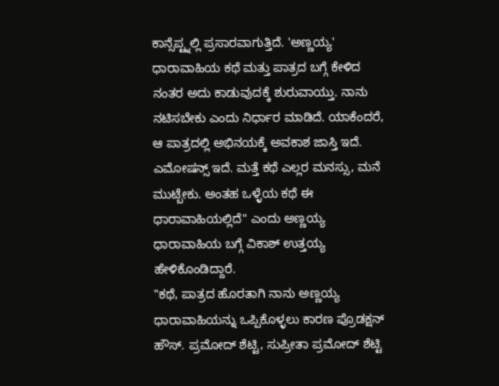ಕಾನ್ಸೆಪ್ಟ್ನಲ್ಲಿ ಪ್ರಸಾರವಾಗುತ್ತಿದೆ. 'ಅಣ್ಣಯ್ಯ' ಧಾರಾವಾಹಿಯ ಕಥೆ ಮತ್ತು ಪಾತ್ರದ ಬಗ್ಗೆ ಕೇಳಿದ ನಂತರ ಅದು ಕಾಡುವುದಕ್ಕೆ ಶುರುವಾಯ್ತು. ನಾನು ನಟಿಸಬೇಕು ಎಂದು ನಿರ್ಧಾರ ಮಾಡಿದೆ. ಯಾಕೆಂದರೆ, ಆ ಪಾತ್ರದಲ್ಲಿ ಅಭಿನಯಕ್ಕೆ ಅವಕಾಶ ಜಾಸ್ತಿ ಇದೆ. ಎಮೋಷನ್ಸ್ ಇದೆ. ಮತ್ತೆ ಕಥೆ ಎಲ್ಲರ ಮನಸ್ಸು, ಮನೆ ಮುಟ್ಬೇಕು. ಅಂತಹ ಒಳ್ಳೆಯ ಕಥೆ ಈ ಧಾರಾವಾಹಿಯಲ್ಲಿದೆ" ಎಂದು ಅಣ್ಣಯ್ಯ ಧಾರಾವಾಹಿಯ ಬಗ್ಗೆ ವಿಕಾಶ್ ಉತ್ತಯ್ಯ ಹೇಳಿಕೊಂಡಿದ್ದಾರೆ.
"ಕಥೆ, ಪಾತ್ರದ ಹೊರತಾಗಿ ನಾನು ಅಣ್ಣಯ್ಯ ಧಾರಾವಾಹಿಯನ್ನು ಒಪ್ಪಿಕೊಳ್ಳಲು ಕಾರಣ ಪ್ರೊಡಕ್ಷನ್ ಹೌಸ್. ಪ್ರಮೋದ್ ಶೆಟ್ಟಿ, ಸುಪ್ರೀತಾ ಪ್ರಮೋದ್ ಶೆಟ್ಟಿ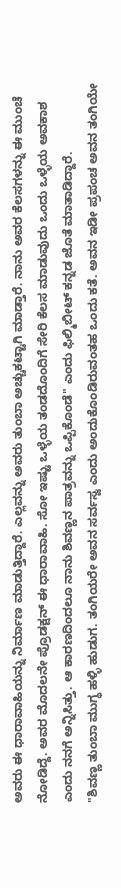ಅವರು ಈ ಧಾರಾವಾಹಿಯನ್ನು ನಿರ್ಮಾಣ ಮಾಡುತ್ತಿದ್ದಾರೆ. ಎಲ್ಲವನ್ನು ಅವರು ತುಂಬಾ ಅಚ್ಚುಕಟ್ಟಾಗಿ ಮಾಡ್ತಾರೆ. ನಾನು ಅವರ ಕೆಲಸಗಳನ್ನು ಈ ಮುಂಚೆ ನೋಡಿದ್ದೆ. ಅವರ ಮೊದಲನೇ ಪ್ರೊಡಕ್ಷನ್ ಈ ಧಾರಾವಾಹಿ. ಸೋ ಇಷ್ಟು ಒಳ್ಳೆಯ ತಂಡದೊಂದಿಗೆ ಸೇರಿ ಕೆಲಸ ಮಾಡುವುದು ಒಂದು ಒಳ್ಳೆಯ ಅವಕಾಶ ಎಂದು ನನಗೆ ಅನ್ನಿಸಿತ್ತು. ಆ ಕಾರಣದಿಂದಲೂ ನಾನು ಶಿವಣ್ಣನ ಪಾತ್ರವನ್ನು ಒಪ್ಪಿಕೊಂಡೆ" ಎಂದು ಫಿಲ್ಮಿಬೀಟ್ ಕನ್ನಡ ಜೊತೆ ಮಾತಾಡಿದ್ದಾರೆ.
"ಶಿವಣ್ಣ ತುಂಬಾ ಮುಗ್ಧ ಹಳ್ಳಿ ಹುಡುಗ. ತಂಗಿಯರೇ ಅವನ ಸರ್ವಸ್ವ ಎಂದು ಅಂದುಕೊಂಡಿರುವಂತಹ ಒಂದು ಕತೆ. ಅವನ ಇಡೀ ಪ್ರಪಂಚ ಅವನ ತಂಗಿಯೇ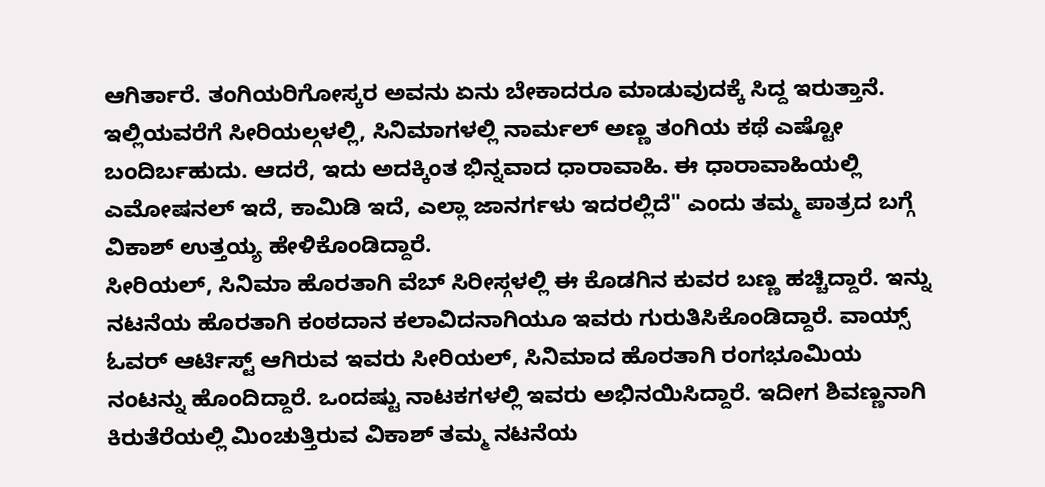ಆಗಿರ್ತಾರೆ. ತಂಗಿಯರಿಗೋಸ್ಕರ ಅವನು ಏನು ಬೇಕಾದರೂ ಮಾಡುವುದಕ್ಕೆ ಸಿದ್ದ ಇರುತ್ತಾನೆ. ಇಲ್ಲಿಯವರೆಗೆ ಸೀರಿಯಲ್ಗಳಲ್ಲಿ, ಸಿನಿಮಾಗಳಲ್ಲಿ ನಾರ್ಮಲ್ ಅಣ್ಣ ತಂಗಿಯ ಕಥೆ ಎಷ್ಟೋ ಬಂದಿರ್ಬಹುದು. ಆದರೆ, ಇದು ಅದಕ್ಕಿಂತ ಭಿನ್ನವಾದ ಧಾರಾವಾಹಿ. ಈ ಧಾರಾವಾಹಿಯಲ್ಲಿ ಎಮೋಷನಲ್ ಇದೆ, ಕಾಮಿಡಿ ಇದೆ, ಎಲ್ಲಾ ಜಾನರ್ಗಳು ಇದರಲ್ಲಿದೆ" ಎಂದು ತಮ್ಮ ಪಾತ್ರದ ಬಗ್ಗೆ ವಿಕಾಶ್ ಉತ್ತಯ್ಯ ಹೇಳಿಕೊಂಡಿದ್ದಾರೆ.
ಸೀರಿಯಲ್, ಸಿನಿಮಾ ಹೊರತಾಗಿ ವೆಬ್ ಸಿರೀಸ್ಗಳಲ್ಲಿ ಈ ಕೊಡಗಿನ ಕುವರ ಬಣ್ಣ ಹಚ್ಚಿದ್ದಾರೆ. ಇನ್ನು ನಟನೆಯ ಹೊರತಾಗಿ ಕಂಠದಾನ ಕಲಾವಿದನಾಗಿಯೂ ಇವರು ಗುರುತಿಸಿಕೊಂಡಿದ್ದಾರೆ. ವಾಯ್ಸ್ ಓವರ್ ಆರ್ಟಿಸ್ಟ್ ಆಗಿರುವ ಇವರು ಸೀರಿಯಲ್, ಸಿನಿಮಾದ ಹೊರತಾಗಿ ರಂಗಭೂಮಿಯ ನಂಟನ್ನು ಹೊಂದಿದ್ದಾರೆ. ಒಂದಷ್ಟು ನಾಟಕಗಳಲ್ಲಿ ಇವರು ಅಭಿನಯಿಸಿದ್ದಾರೆ. ಇದೀಗ ಶಿವಣ್ಣನಾಗಿ ಕಿರುತೆರೆಯಲ್ಲಿ ಮಿಂಚುತ್ತಿರುವ ವಿಕಾಶ್ ತಮ್ಮ ನಟನೆಯ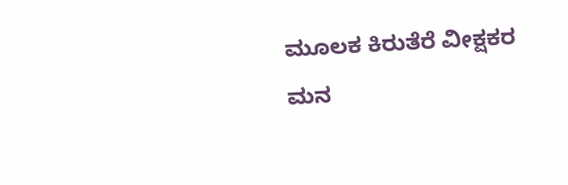ಮೂಲಕ ಕಿರುತೆರೆ ವೀಕ್ಷಕರ ಮನ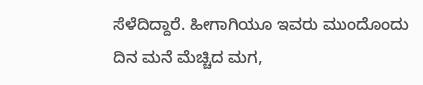ಸೆಳೆದಿದ್ದಾರೆ. ಹೀಗಾಗಿಯೂ ಇವರು ಮುಂದೊಂದು ದಿನ ಮನೆ ಮೆಚ್ಚಿದ ಮಗ,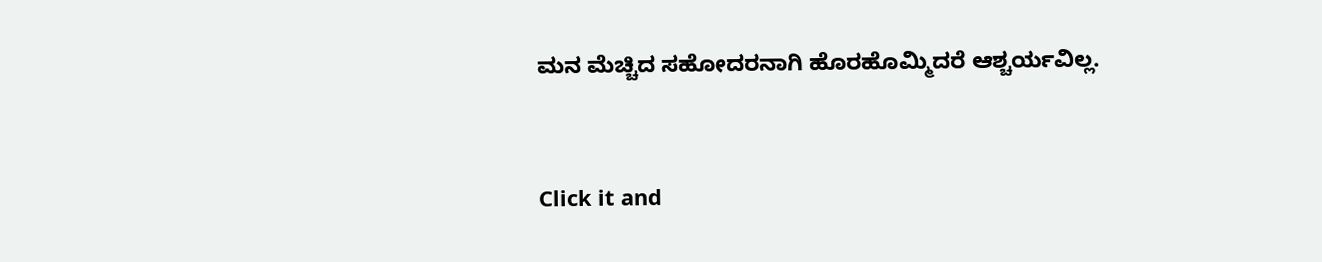ಮನ ಮೆಚ್ಚಿದ ಸಹೋದರನಾಗಿ ಹೊರಹೊಮ್ಮಿದರೆ ಆಶ್ಚರ್ಯವಿಲ್ಲ.


Click it and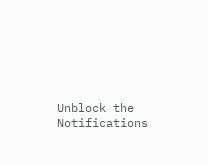Unblock the Notifications